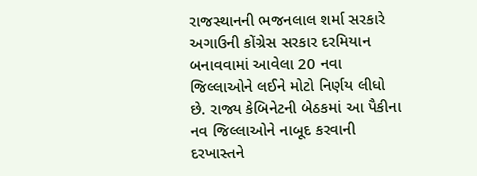રાજસ્થાનની ભજનલાલ શર્મા સરકારે અગાઉની કોંગ્રેસ સરકાર દરમિયાન બનાવવામાં આવેલા 20 નવા જિલ્લાઓને લઈને મોટો નિર્ણય લીધો છે. રાજ્ય કેબિનેટની બેઠકમાં આ પૈકીના નવ જિલ્લાઓને નાબૂદ કરવાની દરખાસ્તને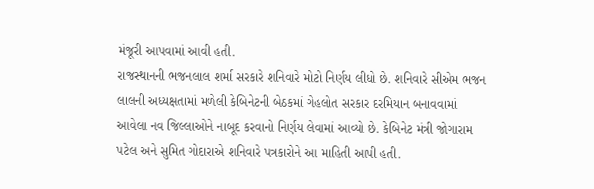મંજૂરી આપવામાં આવી હતી.
રાજસ્થાનની ભજનલાલ શર્મા સરકારે શનિવારે મોટો નિર્ણય લીધો છે. શનિવારે સીએમ ભજન લાલની અધ્યક્ષતામાં મળેલી કેબિનેટની બેઠકમાં ગેહલોત સરકાર દરમિયાન બનાવવામાં આવેલા નવ જિલ્લાઓને નાબૂદ કરવાનો નિર્ણય લેવામાં આવ્યો છે. કેબિનેટ મંત્રી જોગારામ પટેલ અને સુમિત ગોદારાએ શનિવારે પત્રકારોને આ માહિતી આપી હતી.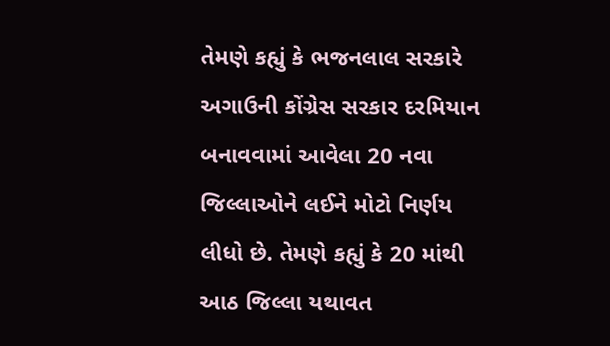તેમણે કહ્યું કે ભજનલાલ સરકારે અગાઉની કોંગ્રેસ સરકાર દરમિયાન બનાવવામાં આવેલા 20 નવા જિલ્લાઓને લઈને મોટો નિર્ણય લીધો છે. તેમણે કહ્યું કે 20 માંથી આઠ જિલ્લા યથાવત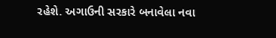રહેશે. અગાઉની સરકારે બનાવેલા નવા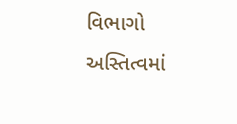વિભાગો અસ્તિત્વમાં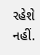રહેશે નહીં.